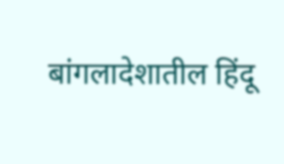बांगलादेशातील हिंदू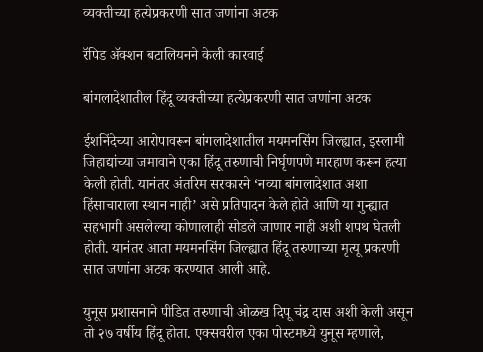व्यक्तीच्या हत्येप्रकरणी सात जणांना अटक

रॅपिड ॲक्शन बटालियनने केली कारवाई

बांगलादेशातील हिंदू व्यक्तीच्या हत्येप्रकरणी सात जणांना अटक

ईशनिंदेच्या आरोपावरून बांगलादेशातील मयमनसिंग जिल्ह्यात, इस्लामी जिहाद्यांच्या जमावाने एका हिंदू तरुणाची निर्घृणपणे मारहाण करून हत्या केली होती. यानंतर अंतरिम सरकारने ‘नव्या बांगलादेशात अशा हिंसाचाराला स्थान नाही’ असे प्रतिपादन केले होते आणि या गुन्ह्यात सहभागी असलेल्या कोणालाही सोडले जाणार नाही अशी शपथ घेतली होती. यानंतर आता मयमनसिंग जिल्ह्यात हिंदू तरुणाच्या मृत्यू प्रकरणी सात जणांना अटक करण्यात आली आहे.

युनूस प्रशासनाने पीडित तरुणाची ओळख दिपू चंद्र दास अशी केली असून तो २७ वर्षीय हिंदू होता. एक्सवरील एका पोस्टमध्ये युनूस म्हणाले,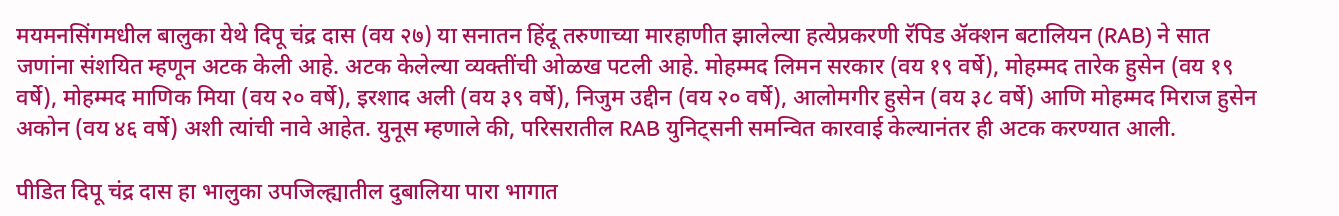मयमनसिंगमधील बालुका येथे दिपू चंद्र दास (वय २७) या सनातन हिंदू तरुणाच्या मारहाणीत झालेल्या हत्येप्रकरणी रॅपिड ॲक्शन बटालियन (RAB) ने सात जणांना संशयित म्हणून अटक केली आहे. अटक केलेल्या व्यक्तींची ओळख पटली आहे. मोहम्मद लिमन सरकार (वय १९ वर्षे), मोहम्मद तारेक हुसेन (वय १९ वर्षे), मोहम्मद माणिक मिया (वय २० वर्षे), इरशाद अली (वय ३९ वर्षे), निजुम उद्दीन (वय २० वर्षे), आलोमगीर हुसेन (वय ३८ वर्षे) आणि मोहम्मद मिराज हुसेन अकोन (वय ४६ वर्षे) अशी त्यांची नावे आहेत. युनूस म्हणाले की, परिसरातील RAB युनिट्सनी समन्वित कारवाई केल्यानंतर ही अटक करण्यात आली.

पीडित दिपू चंद्र दास हा भालुका उपजिल्ह्यातील दुबालिया पारा भागात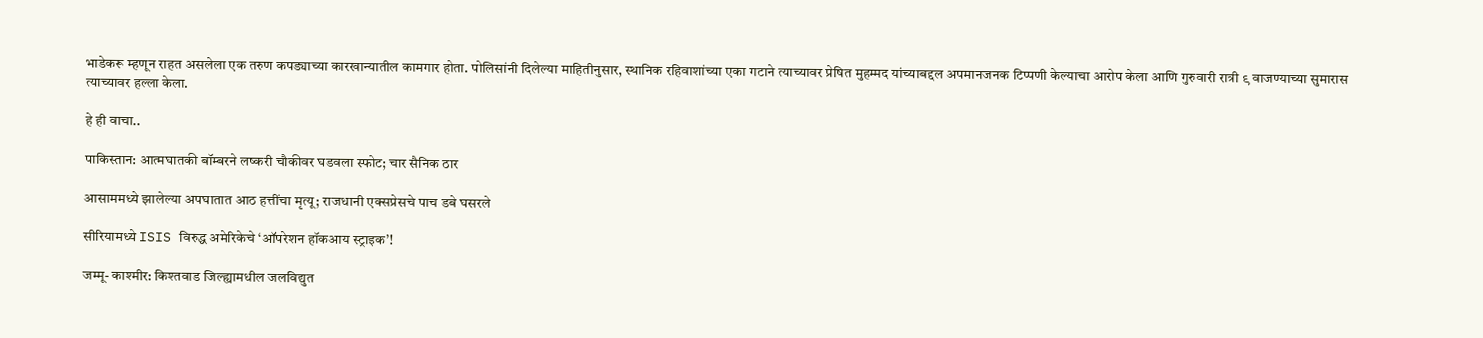भाडेकरू म्हणून राहत असलेला एक तरुण कपड्याच्या कारखान्यातील कामगार होता. पोलिसांनी दिलेल्या माहितीनुसार, स्थानिक रहिवाशांच्या एका गटाने त्याच्यावर प्रेषित मुहम्मद यांच्याबद्दल अपमानजनक टिप्पणी केल्याचा आरोप केला आणि गुरुवारी रात्री ९ वाजण्याच्या सुमारास त्याच्यावर हल्ला केला.

हे ही वाचा..

पाकिस्तान: आत्मघातकी बॉम्बरने लष्करी चौकीवर घडवला स्फोट; चार सैनिक ठार

आसाममध्ये झालेल्या अपघातात आठ हत्तींचा मृत्यू; राजधानी एक्सप्रेसचे पाच डबे घसरले

सीरियामध्ये ISIS विरुद्ध अमेरिकेचे ‘ऑपरेशन हॉकआय स्ट्राइक’!

जम्मू- काश्मीर: किश्तवाड जिल्ह्यामधील जलविद्युत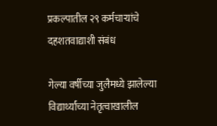प्रकल्पातील २९ कर्मचाऱ्यांचे दहशतवाद्याशी संबंध

गेल्या वर्षीच्या जुलैमध्ये झालेल्या विद्यार्थ्यांच्या नेतृत्वाखालील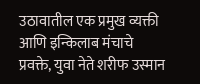उठावातील एक प्रमुख व्यक्ती आणि इन्किलाब मंचाचे प्रवक्ते, युवा नेते शरीफ उस्मान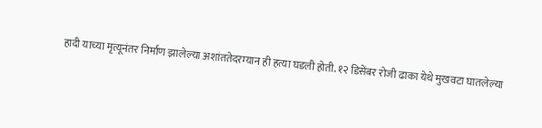हादी याच्या मृत्यूनंतर निर्माण झालेल्या अशांततेदरम्यान ही हत्या घडली होती. १२ डिसेंबर रोजी ढाका येथे मुखवटा घातलेल्या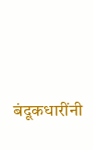बंदूकधारींनी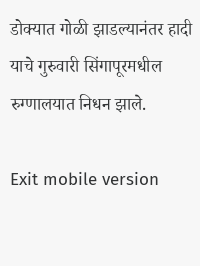डोक्यात गोळी झाडल्यानंतर हादी याचे गुरुवारी सिंगापूरमधील रुग्णालयात निधन झाले.

Exit mobile version